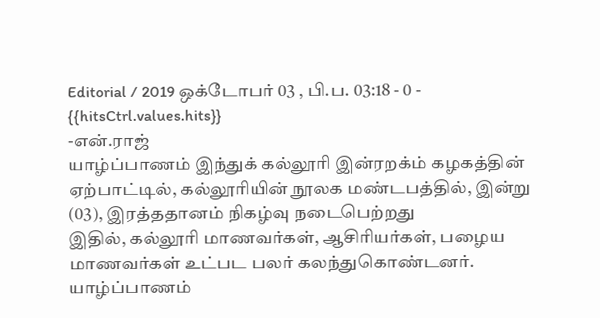Editorial / 2019 ஒக்டோபர் 03 , பி.ப. 03:18 - 0 - {{hitsCtrl.values.hits}}
-என்.ராஜ்
யாழ்ப்பாணம் இந்துக் கல்லூரி இன்ரறக்ம் கழகத்தின் ஏற்பாட்டில், கல்லூரியின் நூலக மண்டபத்தில், இன்று (03), இரத்ததானம் நிகழ்வு நடைபெற்றது
இதில், கல்லூரி மாணவர்கள், ஆசிரியர்கள், பழைய மாணவர்கள் உட்பட பலர் கலந்துகொண்டனர்.
யாழ்ப்பாணம்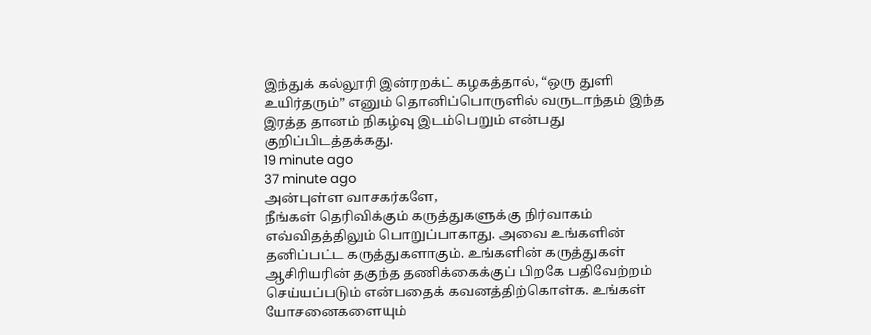இந்துக் கல்லூரி இன்ரறக்ட் கழகத்தால், “ஒரு துளி உயிர்தரும்” எனும் தொனிப்பொருளில் வருடாந்தம் இந்த இரத்த தானம் நிகழ்வு இடம்பெறும் என்பது குறிப்பிடத்தக்கது.
19 minute ago
37 minute ago
அன்புள்ள வாசகர்களே,
நீங்கள் தெரிவிக்கும் கருத்துகளுக்கு நிர்வாகம் எவ்விதத்திலும் பொறுப்பாகாது. அவை உங்களின் தனிப்பட்ட கருத்துகளாகும். உங்களின் கருத்துகள் ஆசிரியரின் தகுந்த தணிக்கைக்குப் பிறகே பதிவேற்றம் செய்யப்படும் என்பதைக் கவனத்திற்கொள்க. உங்கள் யோசனைகளையும்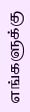எங்களுக்கு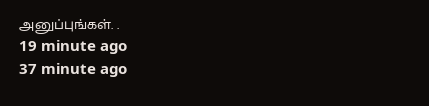அனுப்புங்கள். .
19 minute ago
37 minute ago